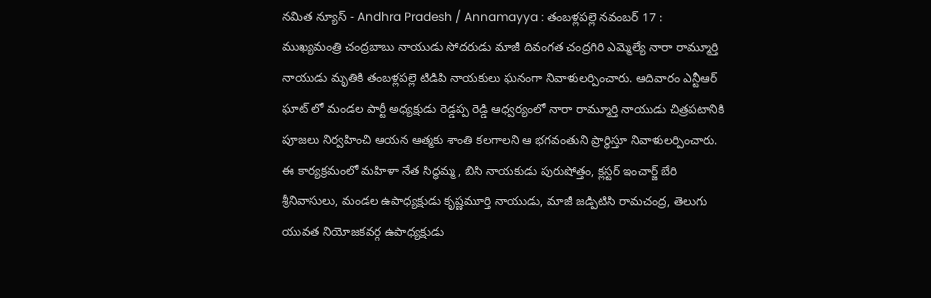నమిత న్యూస్ - Andhra Pradesh / Annamayya : తంబళ్లపల్లె నవంబర్ 17 : ముఖ్యమంత్రి చంద్రబాబు నాయుడు సోదరుడు మాజీ దివంగత చంద్రగిరి ఎమ్మెల్యే నారా రామ్మూర్తి నాయుడు మృతికి తంబళ్లపల్లె టిడిపి నాయకులు ఘనంగా నివాళులర్పించారు. ఆదివారం ఎన్టీఆర్ ఘాట్ లో మండల పార్టీ అధ్యక్షుడు రెడ్డప్ప రెడ్డి ఆధ్వర్యంలో నారా రామ్మూర్తి నాయుడు చిత్రపటానికి పూజలు నిర్వహించి ఆయన ఆత్మకు శాంతి కలగాలని ఆ భగవంతుని ప్రార్థిస్తూ నివాళులర్పించారు. ఈ కార్యక్రమంలో మహిళా నేత సిద్ధమ్మ, బిసి నాయకుడు పురుషోత్తం, క్లస్టర్ ఇంచార్జ్ బేరి శ్రీనివాసులు, మండల ఉపాధ్యక్షుడు కృష్ణమూర్తి నాయుడు, మాజీ జడ్పిటిసి రామచంద్ర, తెలుగు యువత నియోజకవర్గ ఉపాధ్యక్షుడు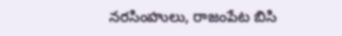నరసింహులు, రాజంపేట బిసి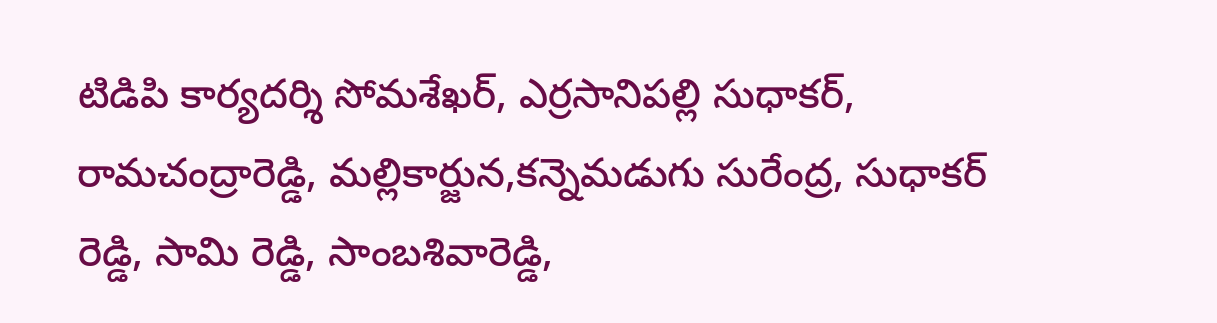టిడిపి కార్యదర్శి సోమశేఖర్, ఎర్రసానిపల్లి సుధాకర్, రామచంద్రారెడ్డి, మల్లికార్జున,కన్నెమడుగు సురేంద్ర, సుధాకర్ రెడ్డి, సామి రెడ్డి, సాంబశివారెడ్డి,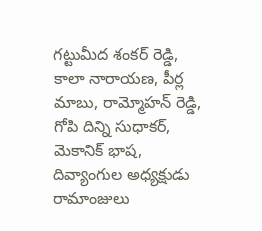గట్టుమీద శంకర్ రెడ్డి, కాలా నారాయణ, పీర్ల మాబు, రామ్మోహన్ రెడ్డి, గోపి దిన్ని సుధాకర్, మెకానిక్ భాష, దివ్యాంగుల అధ్యక్షుడు రామాంజులు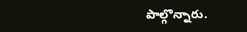పాల్గొన్నారు.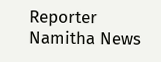Reporter
Namitha News